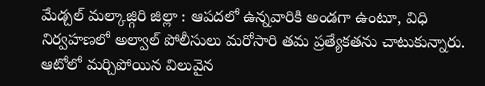మేడ్చల్ మల్కాజ్గిరి జిల్లా : ఆపదలో ఉన్నవారికి అండగా ఉంటూ, విధి నిర్వహణలో అల్వాల్ పోలీసులు మరోసారి తమ ప్రత్యేకతను చాటుకున్నారు.
ఆటోలో మర్చిపోయిన విలువైన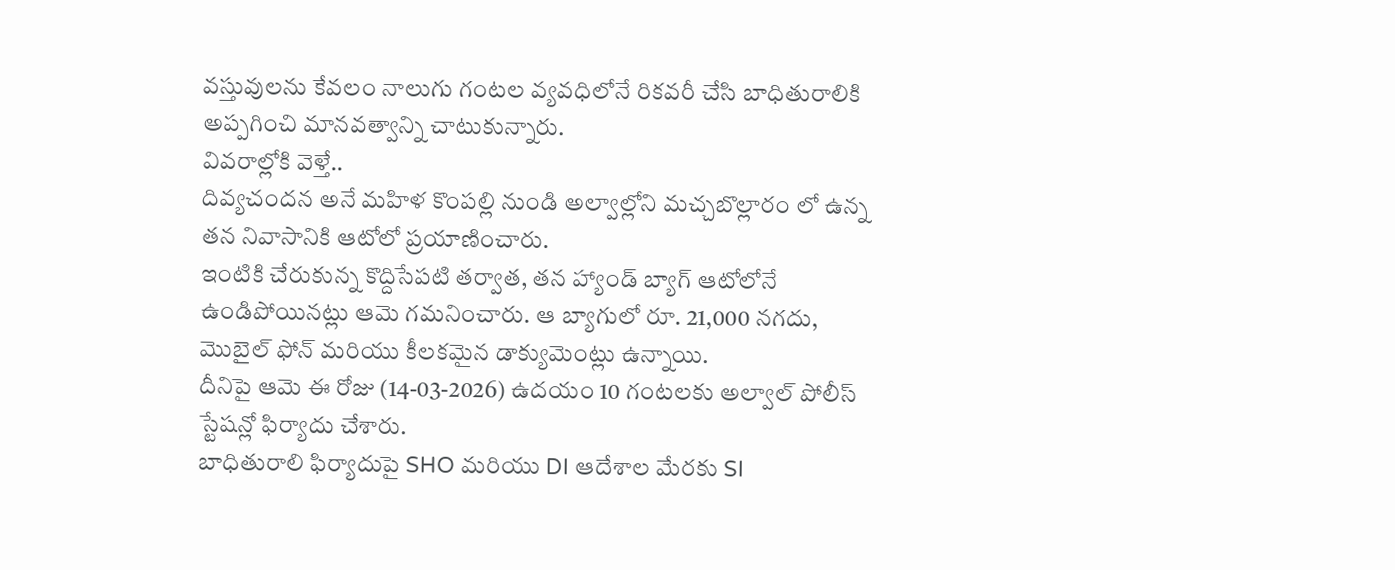వస్తువులను కేవలం నాలుగు గంటల వ్యవధిలోనే రికవరీ చేసి బాధితురాలికి అప్పగించి మానవత్వాన్ని చాటుకున్నారు.
వివరాల్లోకి వెళ్తే..
దివ్యచందన అనే మహిళ కొంపల్లి నుండి అల్వాల్లోని మచ్చబొల్లారం లో ఉన్న తన నివాసానికి ఆటోలో ప్రయాణించారు.
ఇంటికి చేరుకున్న కొద్దిసేపటి తర్వాత, తన హ్యాండ్ బ్యాగ్ ఆటోలోనే ఉండిపోయినట్లు ఆమె గమనించారు. ఆ బ్యాగులో రూ. 21,000 నగదు, మొబైల్ ఫోన్ మరియు కీలకమైన డాక్యుమెంట్లు ఉన్నాయి.
దీనిపై ఆమె ఈ రోజు (14-03-2026) ఉదయం 10 గంటలకు అల్వాల్ పోలీస్ స్టేషన్లో ఫిర్యాదు చేశారు.
బాధితురాలి ఫిర్యాదుపై SHO మరియు DI ఆదేశాల మేరకు SI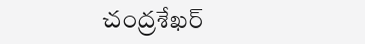చంద్రశేఖర్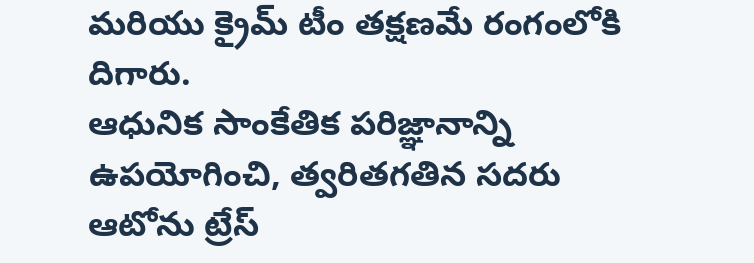మరియు క్రైమ్ టీం తక్షణమే రంగంలోకి దిగారు.
ఆధునిక సాంకేతిక పరిజ్ఞానాన్ని ఉపయోగించి, త్వరితగతిన సదరు ఆటోను ట్రేస్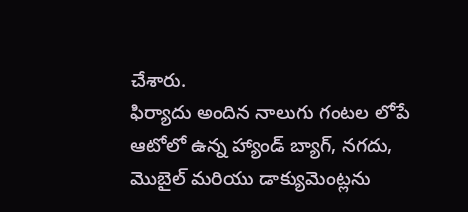చేశారు.
ఫిర్యాదు అందిన నాలుగు గంటల లోపే ఆటోలో ఉన్న హ్యాండ్ బ్యాగ్, నగదు, మొబైల్ మరియు డాక్యుమెంట్లను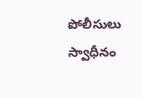పోలీసులు స్వాధీనం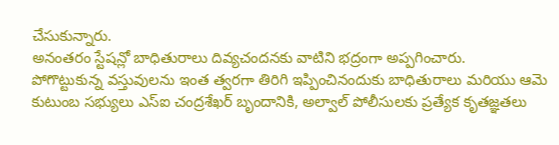చేసుకున్నారు.
అనంతరం స్టేషన్లో బాధితురాలు దివ్యచందనకు వాటిని భద్రంగా అప్పగించారు.
పోగొట్టుకున్న వస్తువులను ఇంత త్వరగా తిరిగి ఇప్పించినందుకు బాధితురాలు మరియు ఆమె కుటుంబ సభ్యులు ఎస్ఐ చంద్రశేఖర్ బృందానికి, అల్వాల్ పోలీసులకు ప్రత్యేక కృతజ్ఞతలు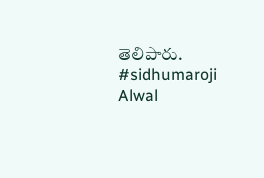తెలిపారు.
#sidhumaroji
Alwal